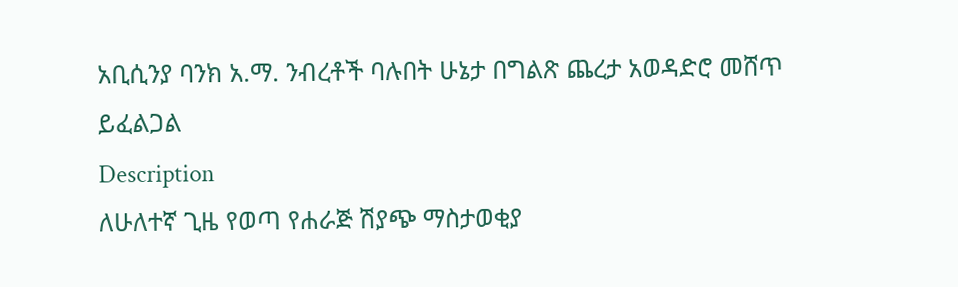አቢሲንያ ባንክ አ.ማ. ንብረቶች ባሉበት ሁኔታ በግልጽ ጨረታ አወዳድሮ መሸጥ ይፈልጋል
Description
ለሁለተኛ ጊዜ የወጣ የሐራጅ ሽያጭ ማስታወቂያ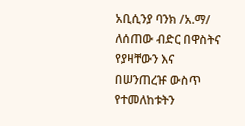አቢሲንያ ባንክ /አ.ማ/ ለሰጠው ብድር በዋስትና የያዛቸውን እና በሠንጠረዡ ውስጥ የተመለከቱትን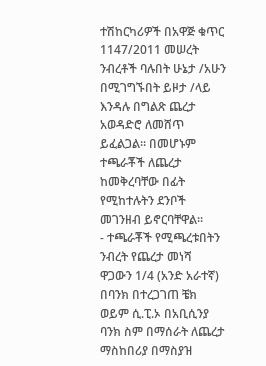ተሽከርካሪዎች በአዋጅ ቁጥር 1147/2011 መሠረት ንብረቶች ባሉበት ሁኔታ /አሁን በሚገግኙበት ይዞታ /ላይ እንዳሉ በግልጽ ጨረታ አወዳድሮ ለመሸጥ ይፈልጋል። በመሆኑም ተጫራቾች ለጨረታ ከመቅረባቸው በፊት የሚከተሉትን ደንቦች መገንዘብ ይኖርባቸዋል።
- ተጫራቾች የሚጫረቱበትን ንብረት የጨረታ መነሻ ዋጋውን 1/4 (አንድ አራተኛ) በባንክ በተረጋገጠ ቼክ ወይም ሲ.ፒ.ኦ በአቢሲንያ ባንክ ስም በማሰራት ለጨረታ ማስከበሪያ በማስያዝ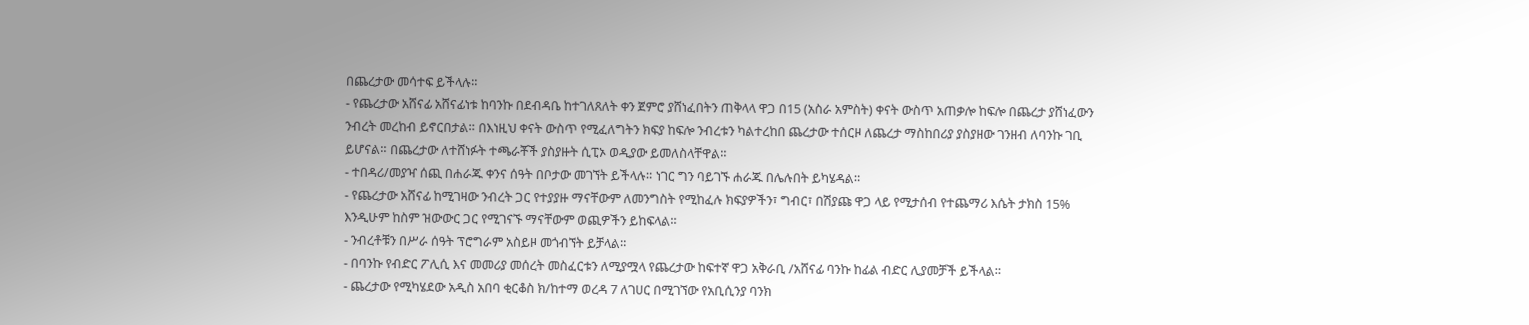በጨረታው መሳተፍ ይችላሉ።
- የጨረታው አሸናፊ አሸናፊነቱ ከባንኩ በደብዳቤ ከተገለጸለት ቀን ጀምሮ ያሸነፈበትን ጠቅላላ ዋጋ በ15 (አስራ አምስት) ቀናት ውስጥ አጠቃሎ ከፍሎ በጨረታ ያሸነፈውን ንብረት መረከብ ይኖርበታል። በእነዚህ ቀናት ውስጥ የሚፈለግትን ክፍያ ከፍሎ ንብረቱን ካልተረከበ ጨረታው ተሰርዞ ለጨረታ ማስከበሪያ ያስያዘው ገንዘብ ለባንኩ ገቢ ይሆናል። በጨረታው ለተሸነፉት ተጫራቾች ያስያዙት ሲፒኦ ወዲያው ይመለስላቸዋል።
- ተበዳሪ/መያዣ ሰጪ በሐራጁ ቀንና ሰዓት በቦታው መገኘት ይችላሉ። ነገር ግን ባይገኙ ሐራጁ በሌሉበት ይካሄዳል።
- የጨረታው አሸናፊ ከሚገዛው ንብረት ጋር የተያያዙ ማናቸውም ለመንግስት የሚከፈሉ ክፍያዎችን፣ ግብር፣ በሽያጩ ዋጋ ላይ የሚታሰብ የተጨማሪ እሴት ታክስ 15% እንዲሁም ከስም ዝውውር ጋር የሚገናኙ ማናቸውም ወጪዎችን ይከፍላል።
- ንብረቶቹን በሥራ ሰዓት ፕሮግራም አስይዞ መጎብኘት ይቻላል።
- በባንኩ የብድር ፖሊሲ እና መመሪያ መሰረት መስፈርቱን ለሚያሟላ የጨረታው ከፍተኛ ዋጋ አቅራቢ /አሸናፊ ባንኩ ከፊል ብድር ሊያመቻች ይችላል።
- ጨረታው የሚካሄደው አዲስ አበባ ቂርቆስ ክ/ከተማ ወረዳ 7 ለገሀር በሚገኘው የአቢሲንያ ባንክ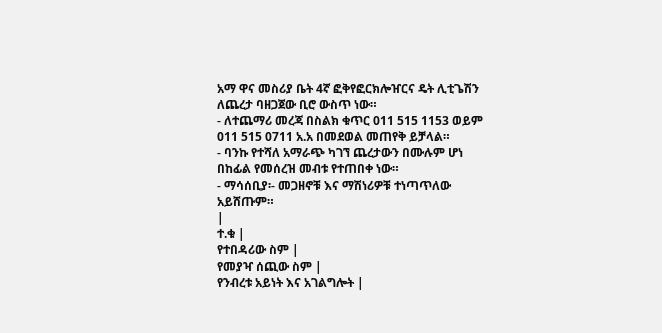አማ ዋና መስሪያ ቤት 4ኛ ፎቅየፎርክሎዠርና ዴት ሊቲጌሽን ለጨረታ ባዘጋጀው ቢሮ ውስጥ ነው።
- ለተጨማሪ መረጃ በስልክ ቁጥር 011 515 1153 ወይም 011 515 0711 አ.አ በመደወል መጠየቅ ይቻላል።
- ባንኩ የተሻለ አማራጭ ካገኘ ጨረታውን በሙሉም ሆነ በከፊል የመሰረዝ መብቱ የተጠበቀ ነው።
- ማሳሰቢያ፡- መጋዘኖቹ እና ማሽነሪዎቹ ተነጣጥለው አይሸጡም።
|
ተ.ቁ |
የተበዳሪው ስም |
የመያዣ ሰጪው ስም |
የንብረቱ አይነት እና አገልግሎት |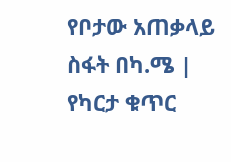የቦታው አጠቃላይ ስፋት በካ.ሜ |
የካርታ ቁጥር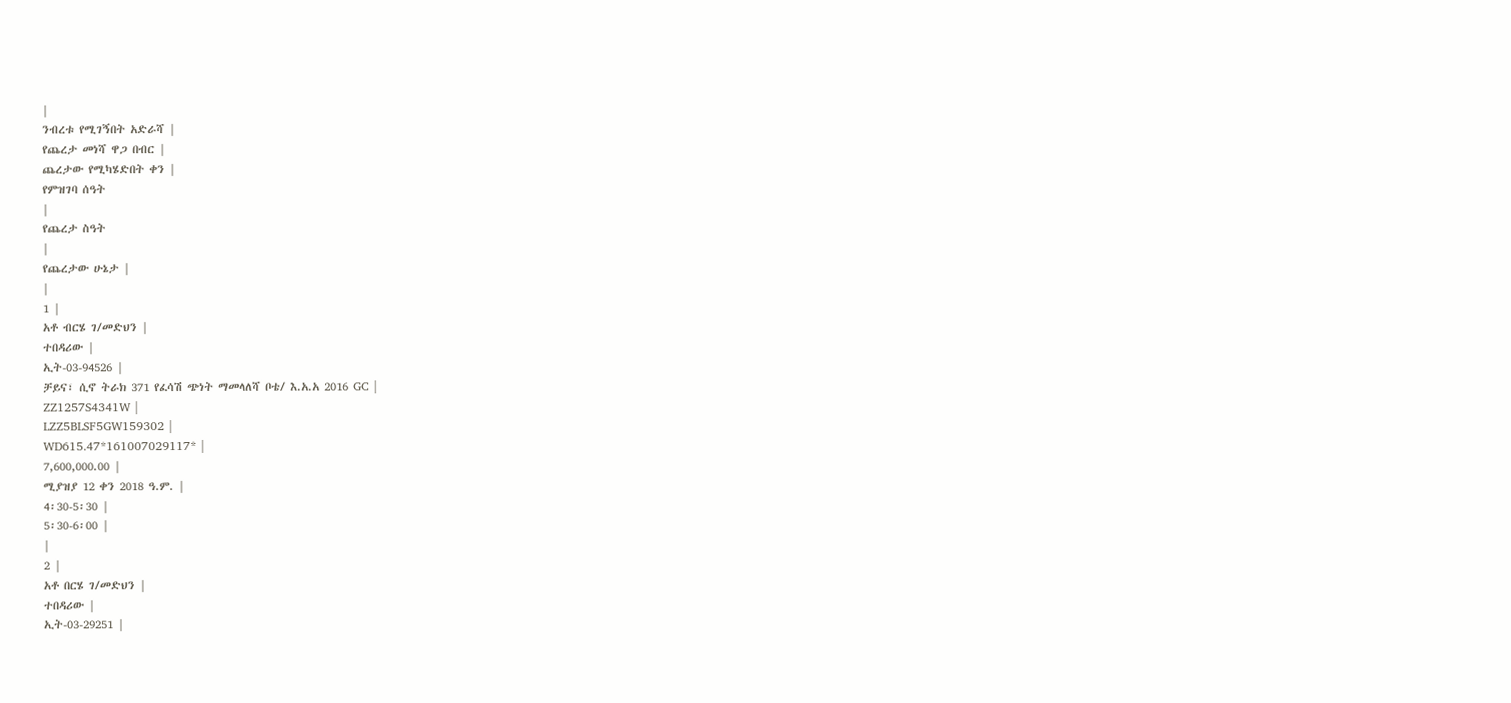|
ንብረቱ የሚገኝበት አድራሻ |
የጨረታ መነሻ ዋጋ በብር |
ጨረታው የሚካሄድበት ቀን |
የምዝገባ ሰዓት
|
የጨረታ ስዓት
|
የጨረታው ሁኔታ |
|
1 |
አቶ ብርሄ ገ/መድህን |
ተበዳሪው |
ኢት-03-94526 |
ቻይና፣ ሲኖ ትራክ 371 የፈሳሽ ጭነት ማመላለሻ ቦቴ/ እ.አ.አ 2016 GC |
ZZ1257S4341W |
LZZ5BLSF5GW159302 |
WD615.47*161007029117* |
7,600,000.00 |
ሚያዝያ 12 ቀን 2018 ዓ.ም. |
4፡30-5፡30 |
5፡30-6፡00 |
|
2 |
አቶ በርሄ ገ/መድህን |
ተበዳሪው |
ኢት-03-29251 |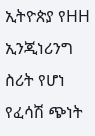ኢትዮጵያ የHH ኢንጂነሪንግ ስሪት የሆነ የፈሳሽ ጭነት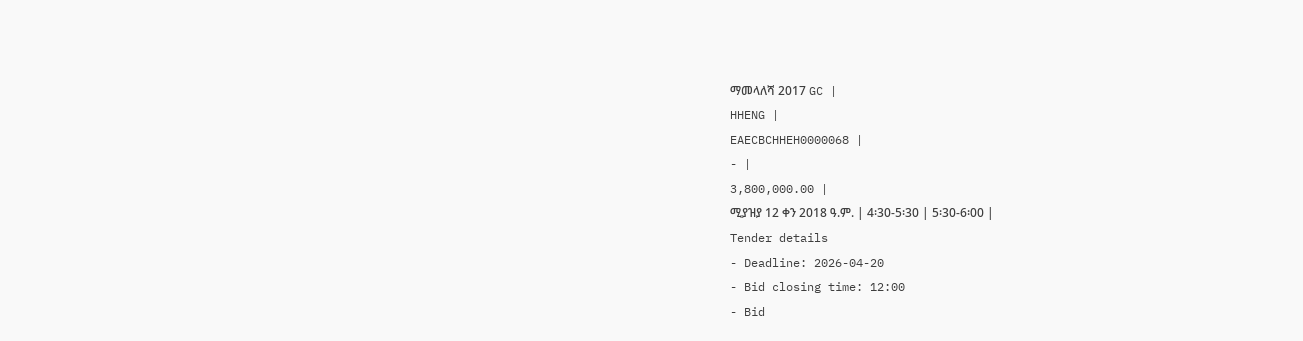ማመላለሻ 2017 GC |
HHENG |
EAECBCHHEH0000068 |
- |
3,800,000.00 |
ሚያዝያ 12 ቀን 2018 ዓ.ም. | 4፡30-5፡30 | 5፡30-6፡00 |
Tender details
- Deadline: 2026-04-20
- Bid closing time: 12:00
- Bid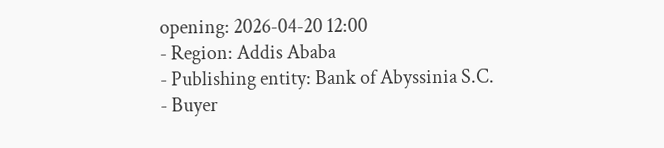opening: 2026-04-20 12:00
- Region: Addis Ababa
- Publishing entity: Bank of Abyssinia S.C.
- Buyer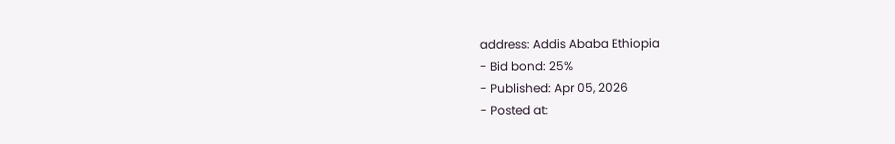address: Addis Ababa Ethiopia
- Bid bond: 25%
- Published: Apr 05, 2026
- Posted at: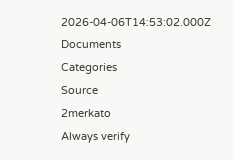2026-04-06T14:53:02.000Z
Documents
Categories
Source
2merkato
Always verify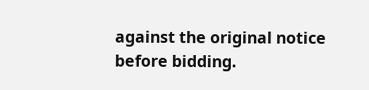against the original notice before bidding.